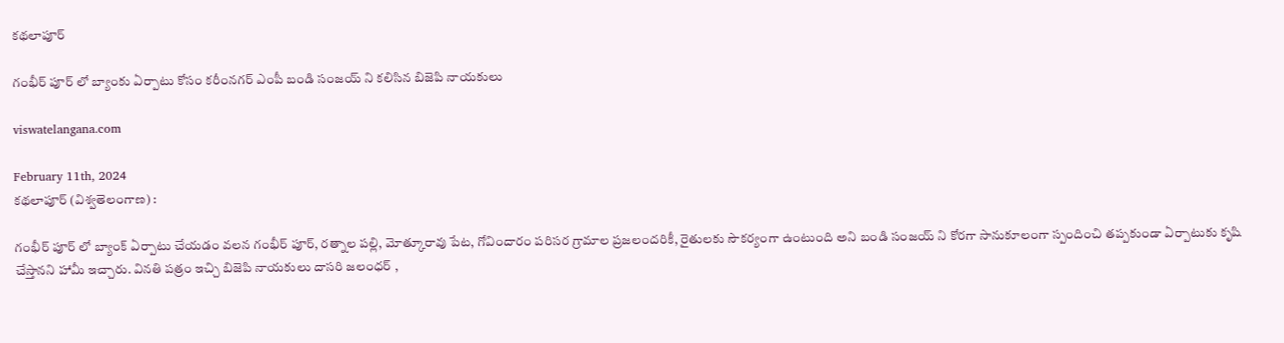కథలాపూర్

గంభీర్ పూర్ లో బ్యాంకు ఏర్పాటు కోసం కరీంనగర్ ఎంపీ బండి సంజయ్ ని కలిసిన బిజెపి నాయకులు

viswatelangana.com

February 11th, 2024
కథలాపూర్ (విశ్వతెలంగాణ) :

గంభీర్ పూర్ లో బ్యాంక్ ఏర్పాటు చేయడం వలన గంభీర్ పూర్, రత్నాల పల్లి, మోత్కూరావు పేట, గోవిందారం పరిసర గ్రామాల ప్రజలందరికీ, రైతులకు సౌకర్యంగా ఉంటుంది అని బండి సంజయ్ ని కోరగా సానుకూలంగా స్పందించి తప్పకుండా ఏర్పాటుకు కృషి చేస్తానని హామీ ఇచ్చారు. వినతి పత్రం ఇచ్చి బిజెపి నాయకులు దాసరి జలంధర్ ,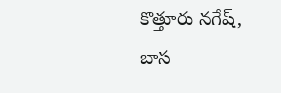కొత్తూరు నగేష్, బాస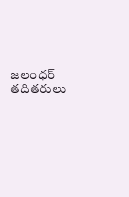జలంధర్ తదితరులు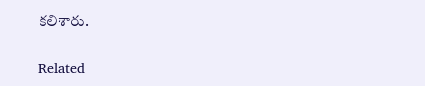కలిశారు.

Related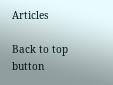Articles

Back to top button